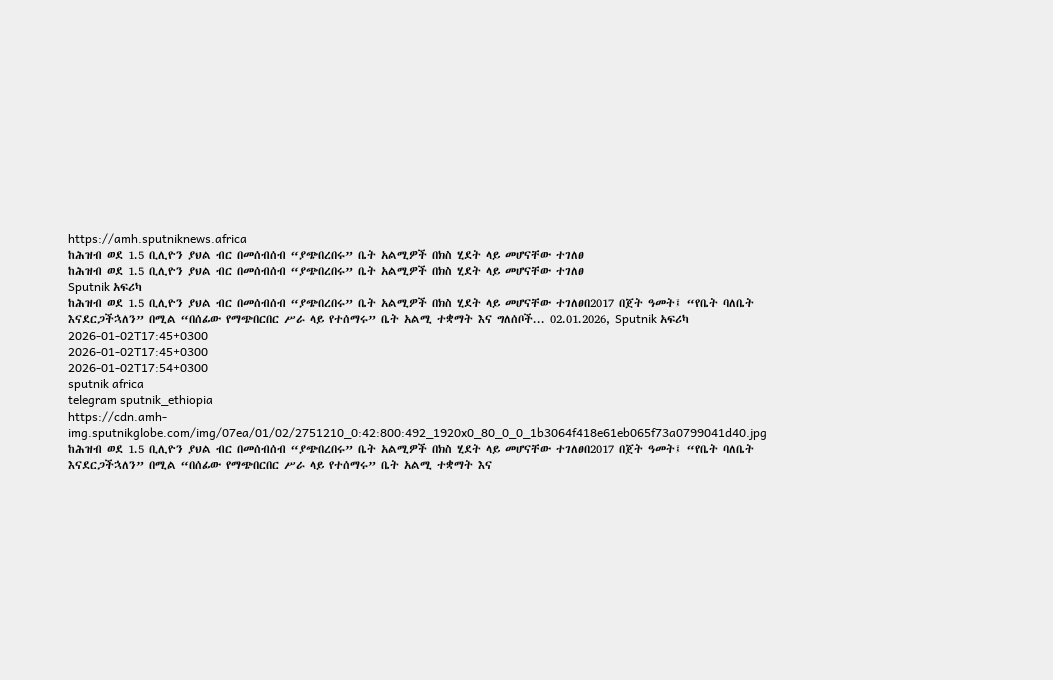https://amh.sputniknews.africa
ከሕዝብ ወደ 1.5 ቢሊዮን ያህል ብር በመሰብሰብ “ያጭበረበሩ” ቤት አልሚዎች በክስ ሂደት ላይ መሆናቸው ተገለፀ
ከሕዝብ ወደ 1.5 ቢሊዮን ያህል ብር በመሰብሰብ “ያጭበረበሩ” ቤት አልሚዎች በክስ ሂደት ላይ መሆናቸው ተገለፀ
Sputnik አፍሪካ
ከሕዝብ ወደ 1.5 ቢሊዮን ያህል ብር በመሰብሰብ “ያጭበረበሩ” ቤት አልሚዎች በክስ ሂደት ላይ መሆናቸው ተገለፀበ2017 በጀት ዓመት፤ “የቤት ባለቤት እናደርጋችኋለን” በሚል “በሰፊው የማጭበርበር ሥራ ላይ የተሰማሩ” ቤት አልሚ ተቋማት እና ግለሰቦች... 02.01.2026, Sputnik አፍሪካ
2026-01-02T17:45+0300
2026-01-02T17:45+0300
2026-01-02T17:54+0300
sputnik africa
telegram sputnik_ethiopia
https://cdn.amh-img.sputnikglobe.com/img/07ea/01/02/2751210_0:42:800:492_1920x0_80_0_0_1b3064f418e61eb065f73a0799041d40.jpg
ከሕዝብ ወደ 1.5 ቢሊዮን ያህል ብር በመሰብሰብ “ያጭበረበሩ” ቤት አልሚዎች በክስ ሂደት ላይ መሆናቸው ተገለፀበ2017 በጀት ዓመት፤ “የቤት ባለቤት እናደርጋችኋለን” በሚል “በሰፊው የማጭበርበር ሥራ ላይ የተሰማሩ” ቤት አልሚ ተቋማት እና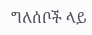ግለሰቦች ላይ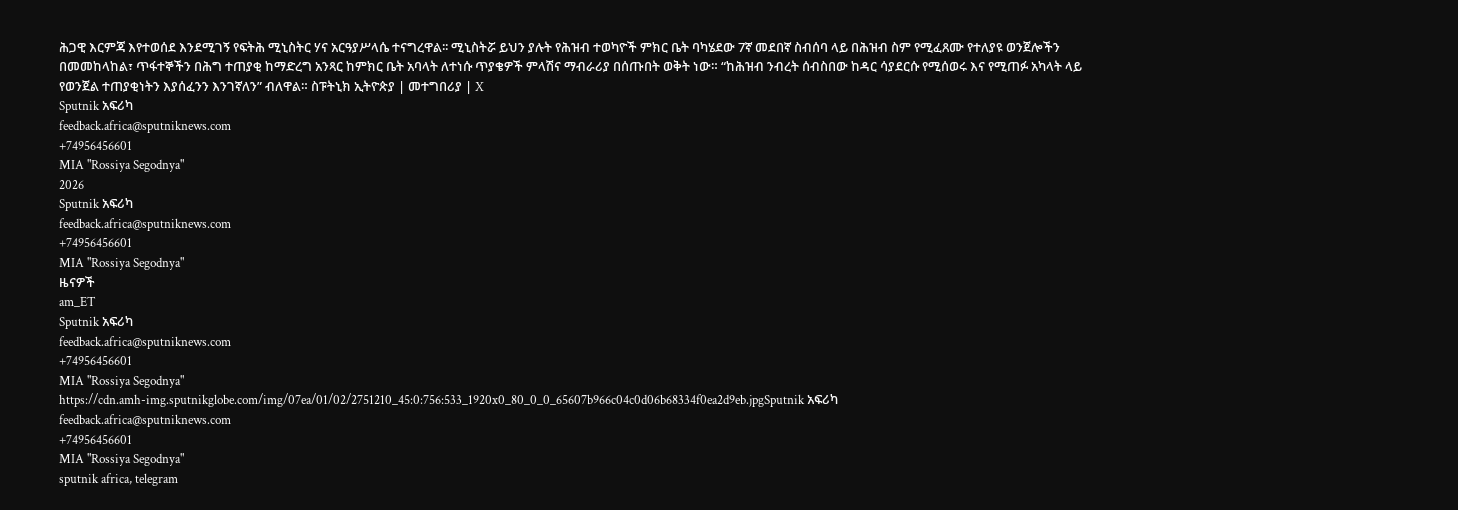ሕጋዊ እርምጃ እየተወሰደ እንደሚገኝ የፍትሕ ሚኒስትር ሃና አርዓያሥላሴ ተናግረዋል፡፡ ሚኒስትሯ ይህን ያሉት የሕዝብ ተወካዮች ምክር ቤት ባካሄደው 7ኛ መደበኛ ስብሰባ ላይ በሕዝብ ስም የሚፈጸሙ የተለያዩ ወንጀሎችን በመመከላከል፣ ጥፋተኞችን በሕግ ተጠያቂ ከማድረግ አንጻር ከምክር ቤት አባላት ለተነሱ ጥያቄዎች ምላሽና ማብራሪያ በሰጡበት ወቅት ነው። “ከሕዝብ ንብረት ሰብስበው ከዳር ሳያደርሱ የሚሰወሩ እና የሚጠፉ አካላት ላይ የወንጀል ተጠያቂነትን እያሰፈንን እንገኛለን” ብለዋል። ስፑትኒክ ኢትዮጵያ | መተግበሪያ | X
Sputnik አፍሪካ
feedback.africa@sputniknews.com
+74956456601
MIA "Rossiya Segodnya"
2026
Sputnik አፍሪካ
feedback.africa@sputniknews.com
+74956456601
MIA "Rossiya Segodnya"
ዜናዎች
am_ET
Sputnik አፍሪካ
feedback.africa@sputniknews.com
+74956456601
MIA "Rossiya Segodnya"
https://cdn.amh-img.sputnikglobe.com/img/07ea/01/02/2751210_45:0:756:533_1920x0_80_0_0_65607b966c04c0d06b68334f0ea2d9eb.jpgSputnik አፍሪካ
feedback.africa@sputniknews.com
+74956456601
MIA "Rossiya Segodnya"
sputnik africa, telegram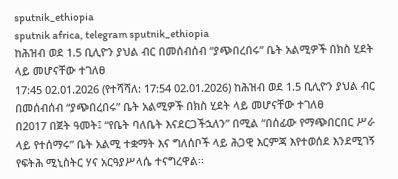sputnik_ethiopia
sputnik africa, telegram sputnik_ethiopia
ከሕዝብ ወደ 1.5 ቢሊዮን ያህል ብር በመሰብሰብ “ያጭበረበሩ” ቤት አልሚዎች በክስ ሂደት ላይ መሆናቸው ተገለፀ
17:45 02.01.2026 (የተሻሻለ: 17:54 02.01.2026) ከሕዝብ ወደ 1.5 ቢሊዮን ያህል ብር በመሰብሰብ “ያጭበረበሩ” ቤት አልሚዎች በክስ ሂደት ላይ መሆናቸው ተገለፀ
በ2017 በጀት ዓመት፤ “የቤት ባለቤት እናደርጋችኋለን” በሚል “በሰፊው የማጭበርበር ሥራ ላይ የተሰማሩ” ቤት አልሚ ተቋማት እና ግለሰቦች ላይ ሕጋዊ እርምጃ እየተወሰደ እንደሚገኝ የፍትሕ ሚኒስትር ሃና አርዓያሥላሴ ተናግረዋል፡፡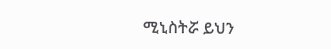ሚኒስትሯ ይህን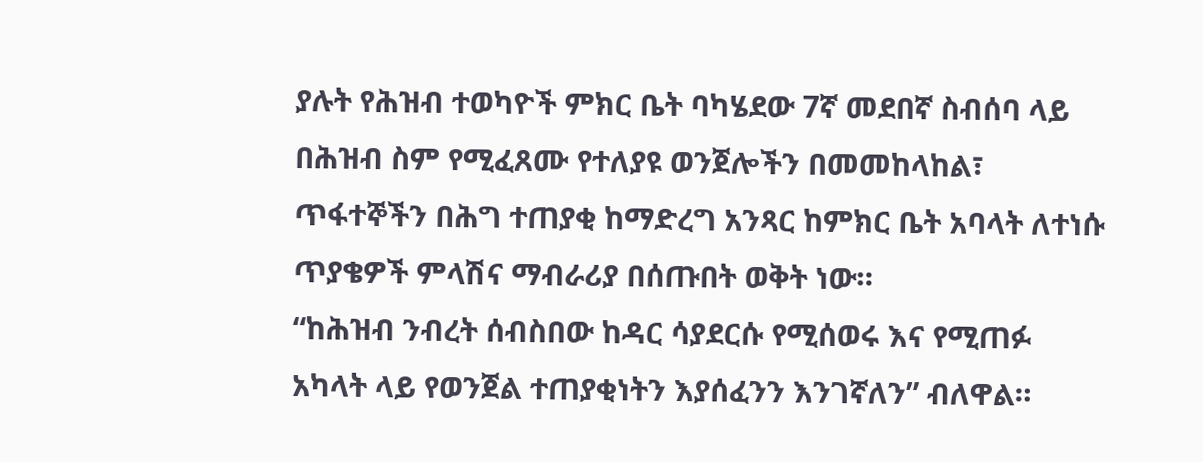ያሉት የሕዝብ ተወካዮች ምክር ቤት ባካሄደው 7ኛ መደበኛ ስብሰባ ላይ በሕዝብ ስም የሚፈጸሙ የተለያዩ ወንጀሎችን በመመከላከል፣ ጥፋተኞችን በሕግ ተጠያቂ ከማድረግ አንጻር ከምክር ቤት አባላት ለተነሱ ጥያቄዎች ምላሽና ማብራሪያ በሰጡበት ወቅት ነው።
“ከሕዝብ ንብረት ሰብስበው ከዳር ሳያደርሱ የሚሰወሩ እና የሚጠፉ አካላት ላይ የወንጀል ተጠያቂነትን እያሰፈንን እንገኛለን” ብለዋል።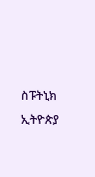ስፑትኒክ ኢትዮጵያ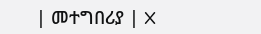| መተግበሪያ | X